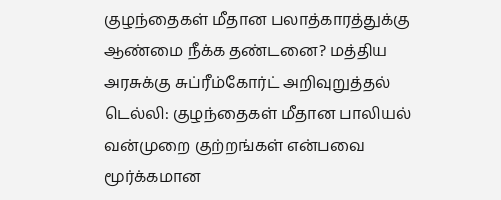குழந்தைகள் மீதான பலாத்காரத்துக்கு ஆண்மை நீக்க தண்டனை? மத்திய அரசுக்கு சுப்ரீம்கோர்ட் அறிவுறுத்தல்
டெல்லி: குழந்தைகள் மீதான பாலியல் வன்முறை குற்றங்கள் என்பவை மூர்க்கமான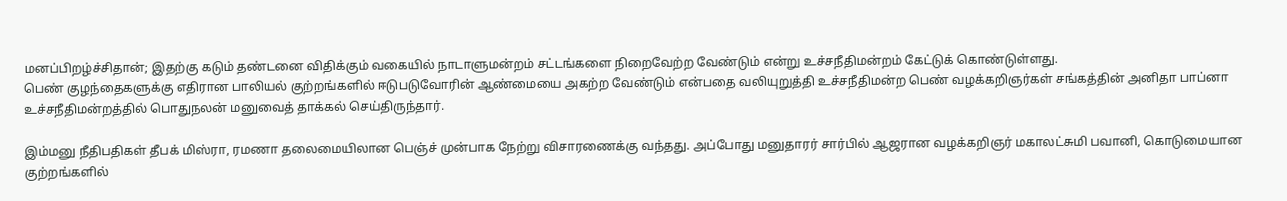மனப்பிறழ்ச்சிதான்; இதற்கு கடும் தண்டனை விதிக்கும் வகையில் நாடாளுமன்றம் சட்டங்களை நிறைவேற்ற வேண்டும் என்று உச்சநீதிமன்றம் கேட்டுக் கொண்டுள்ளது.
பெண் குழந்தைகளுக்கு எதிரான பாலியல் குற்றங்களில் ஈடுபடுவோரின் ஆண்மையை அகற்ற வேண்டும் என்பதை வலியுறுத்தி உச்சநீதிமன்ற பெண் வழக்கறிஞர்கள் சங்கத்தின் அனிதா பாப்னா உச்சநீதிமன்றத்தில் பொதுநலன் மனுவைத் தாக்கல் செய்திருந்தார்.

இம்மனு நீதிபதிகள் தீபக் மிஸ்ரா, ரமணா தலைமையிலான பெஞ்ச் முன்பாக நேற்று விசாரணைக்கு வந்தது. அப்போது மனுதாரர் சார்பில் ஆஜரான வழக்கறிஞர் மகாலட்சுமி பவானி, கொடுமையான குற்றங்களில்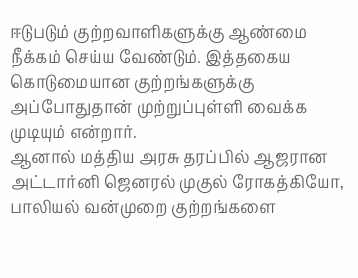ஈடுபடும் குற்றவாளிகளுக்கு ஆண்மை நீக்கம் செய்ய வேண்டும். இத்தகைய கொடுமையான குற்றங்களுக்கு அப்போதுதான் முற்றுப்புள்ளி வைக்க முடியும் என்றார்.
ஆனால் மத்திய அரசு தரப்பில் ஆஜரான அட்டார்னி ஜெனரல் முகுல் ரோகத்கியோ, பாலியல் வன்முறை குற்றங்களை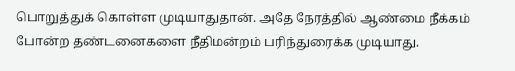பொறுத்துக் கொள்ள முடியாதுதான். அதே நேரத்தில் ஆண்மை நீக்கம் போன்ற தண்டனைகளை நீதிமன்றம் பரிந்துரைக்க முடியாது.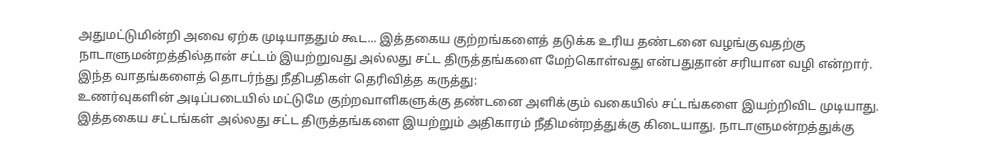அதுமட்டுமின்றி அவை ஏற்க முடியாததும் கூட... இத்தகைய குற்றங்களைத் தடுக்க உரிய தண்டனை வழங்குவதற்கு நாடாளுமன்றத்தில்தான் சட்டம் இயற்றுவது அல்லது சட்ட திருத்தங்களை மேற்கொள்வது என்பதுதான் சரியான வழி என்றார்.
இந்த வாதங்களைத் தொடர்ந்து நீதிபதிகள் தெரிவித்த கருத்து:
உணர்வுகளின் அடிப்படையில் மட்டுமே குற்றவாளிகளுக்கு தண்டனை அளிக்கும் வகையில் சட்டங்களை இயற்றிவிட முடியாது. இத்தகைய சட்டங்கள் அல்லது சட்ட திருத்தங்களை இயற்றும் அதிகாரம் நீதிமன்றத்துக்கு கிடையாது. நாடாளுமன்றத்துக்கு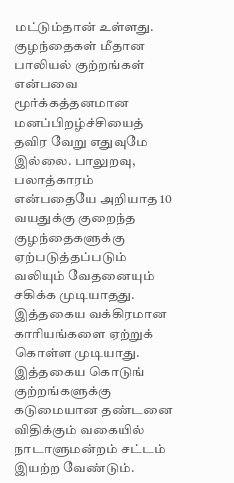மட்டும்தான் உள்ளது.
குழந்தைகள் மீதான பாலியல் குற்றங்கள் என்பவை மூர்க்கத்தனமான மனப்பிறழ்ச்சியைத் தவிர வேறு எதுவுமே இல்லை. பாலுறவு, பலாத்காரம் என்பதையே அறியாத 10 வயதுக்கு குறைந்த குழந்தைகளுக்கு ஏற்படுத்தப்படும் வலியும் வேதனையும் சகிக்க முடியாதது. இத்தகைய வக்கிரமான காரியங்களை ஏற்றுக் கொள்ள முடியாது.
இத்தகைய கொடுங் குற்றங்களுக்கு கடுமையான தண்டனை விதிக்கும் வகையில் நாடாளுமன்றம் சட்டம் இயற்ற வேண்டும்.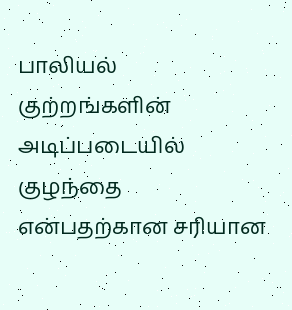பாலியல் குற்றங்களின் அடிப்படையில் குழந்தை என்பதற்கான சரியான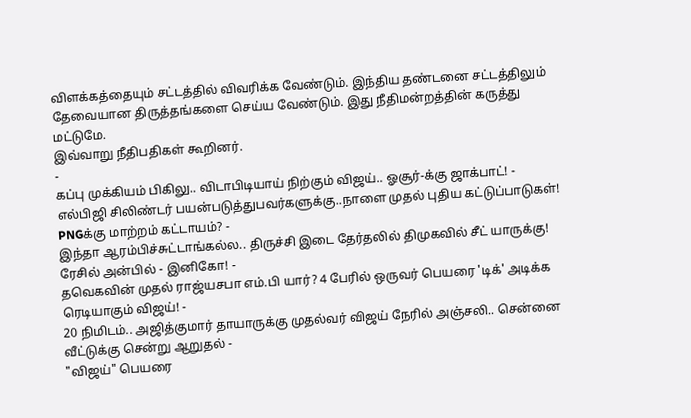விளக்கத்தையும் சட்டத்தில் விவரிக்க வேண்டும். இந்திய தண்டனை சட்டத்திலும் தேவையான திருத்தங்களை செய்ய வேண்டும். இது நீதிமன்றத்தின் கருத்து மட்டுமே.
இவ்வாறு நீதிபதிகள் கூறினர்.
-
கப்பு முக்கியம் பிகிலு.. விடாபிடியாய் நிற்கும் விஜய்.. ஓசூர்-க்கு ஜாக்பாட்! -
எல்பிஜி சிலிண்டர் பயன்படுத்துபவர்களுக்கு..நாளை முதல் புதிய கட்டுப்பாடுகள்! PNGக்கு மாற்றம் கட்டாயம்? -
இந்தா ஆரம்பிச்சுட்டாங்கல்ல.. திருச்சி இடை தேர்தலில் திமுகவில் சீட் யாருக்கு! ரேசில் அன்பில் - இனிகோ! -
தவெகவின் முதல் ராஜ்யசபா எம்.பி யார்? 4 பேரில் ஒருவர் பெயரை 'டிக்' அடிக்க ரெடியாகும் விஜய்! -
20 நிமிடம்.. அஜித்குமார் தாயாருக்கு முதல்வர் விஜய் நேரில் அஞ்சலி.. சென்னை வீட்டுக்கு சென்று ஆறுதல் -
"விஜய்" பெயரை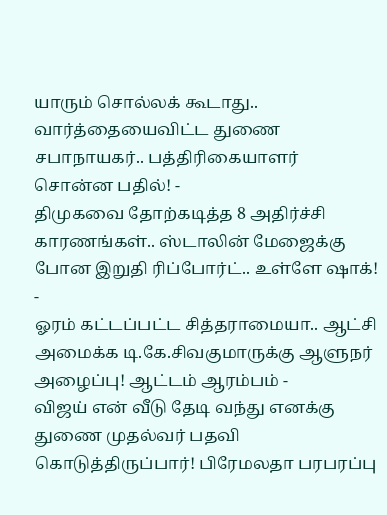யாரும் சொல்லக் கூடாது.. வார்த்தையைவிட்ட துணை சபாநாயகர்.. பத்திரிகையாளர் சொன்ன பதில்! -
திமுகவை தோற்கடித்த 8 அதிர்ச்சி காரணங்கள்.. ஸ்டாலின் மேஜைக்கு போன இறுதி ரிப்போர்ட்.. உள்ளே ஷாக்! -
ஓரம் கட்டப்பட்ட சித்தராமையா.. ஆட்சி அமைக்க டி.கே.சிவகுமாருக்கு ஆளுநர் அழைப்பு! ஆட்டம் ஆரம்பம் -
விஜய் என் வீடு தேடி வந்து எனக்கு துணை முதல்வர் பதவி கொடுத்திருப்பார்! பிரேமலதா பரபரப்பு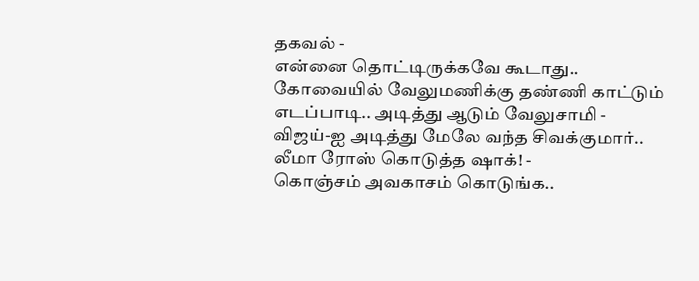தகவல் -
என்னை தொட்டிருக்கவே கூடாது.. கோவையில் வேலுமணிக்கு தண்ணி காட்டும் எடப்பாடி.. அடித்து ஆடும் வேலுசாமி -
விஜய்-ஐ அடித்து மேலே வந்த சிவக்குமார்.. லீமா ரோஸ் கொடுத்த ஷாக்! -
கொஞ்சம் அவகாசம் கொடுங்க..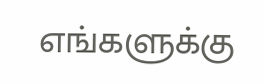எங்களுக்கு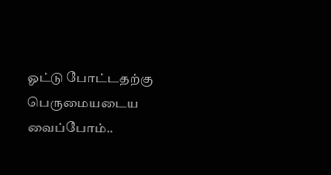ஓட்டு போட்டதற்கு பெருமையடைய வைப்போம்..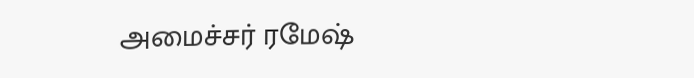அமைச்சர் ரமேஷ்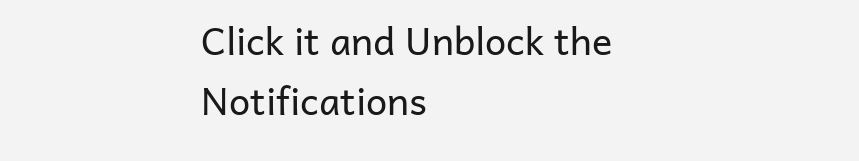Click it and Unblock the Notifications